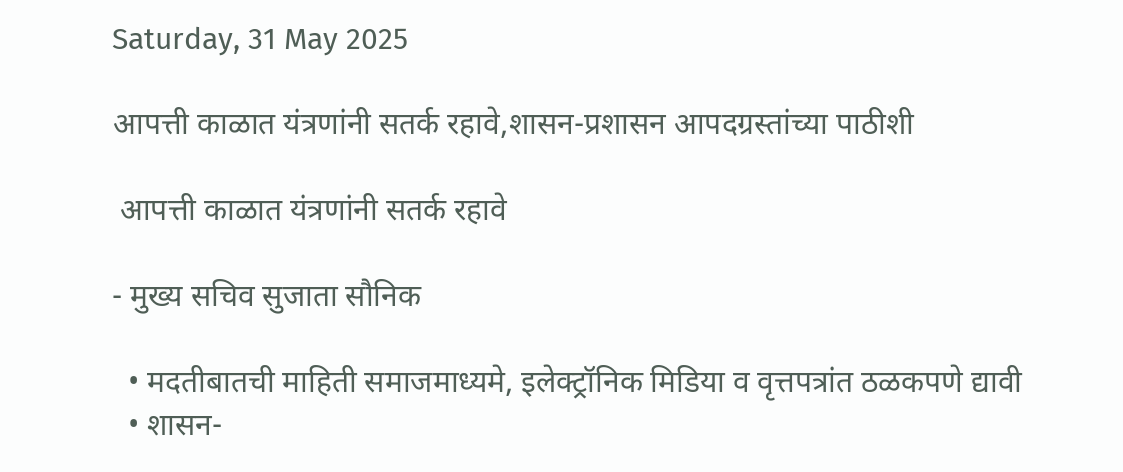Saturday, 31 May 2025

आपत्ती काळात यंत्रणांनी सतर्क रहावे,शासन-प्रशासन आपदग्रस्तांच्या पाठीशी

 आपत्ती काळात यंत्रणांनी सतर्क रहावे

- मुख्य सचिव सुजाता सौनिक

  • मदतीबातची माहिती समाजमाध्यमे, इलेक्ट्रॉनिक मिडिया व वृत्तपत्रांत ठळकपणे द्यावी
  • शासन-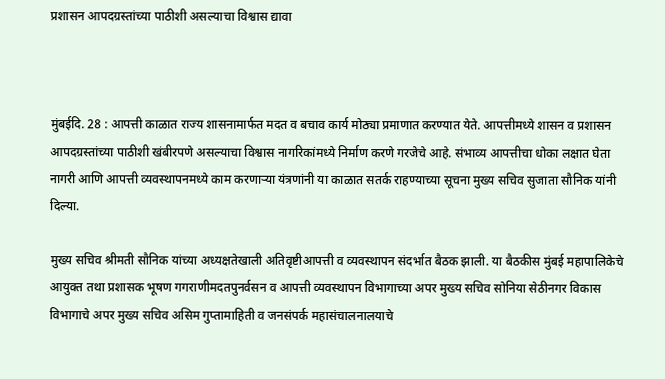प्रशासन आपदग्रस्तांच्या पाठीशी असल्याचा विश्वास द्यावा



मुंबईदि. 28 : आपत्ती काळात राज्य शासनामार्फत मदत व बचाव कार्य मोठ्या प्रमाणात करण्यात येते. आपत्तीमध्ये शासन व प्रशासन आपदग्रस्तांच्या पाठीशी खंबीरपणे असल्याचा विश्वास नागरिकांमध्ये निर्माण करणे गरजेचे आहे. संभाव्य आपत्तीचा धोका लक्षात घेता नागरी आणि आपत्ती व्यवस्थापनमध्ये काम करणाऱ्या यंत्रणांनी या काळात सतर्क राहण्याच्या सूचना मुख्य सचिव सुजाता सौनिक यांनी दिल्या.

मुख्य सचिव श्रीमती सौनिक यांच्या अध्यक्षतेखाली अतिवृष्टीआपत्ती व व्यवस्थापन संदर्भात बैठक झाली. या बैठकीस मुंबई महापालिकेचे आयुक्त तथा प्रशासक भूषण गगराणीमदतपुनर्वसन व आपत्ती व्यवस्थापन विभागाच्या अपर मुख्य सचिव सोनिया सेठीनगर विकास विभागाचे अपर मुख्य सचिव असिम गुप्तामाहिती व जनसंपर्क महासंचालनालयाचे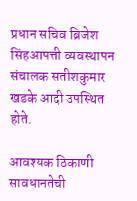प्रधान सचिव ब्रिजेश सिंहआपत्ती व्यवस्थापन संचालक सतीशकुमार खडके आदी उपस्थित होते.

आवश्यक ठिकाणी सावधानतेची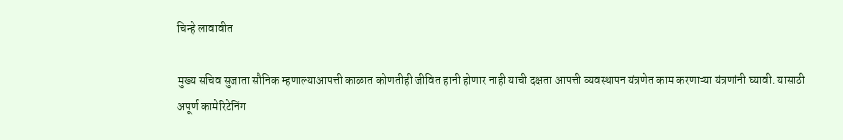चिन्हे लावावीत

मुख्य सचिव सुजाता सौनिक म्हणाल्याआपत्ती काळात कोणतीही जीवित हानी होणार नाही याची दक्षता आपत्ती व्यवस्थापन यंत्रणेत काम करणाऱ्या यंत्रणांनी घ्यावी. यासाठी अपूर्ण कामेरिटेनिंग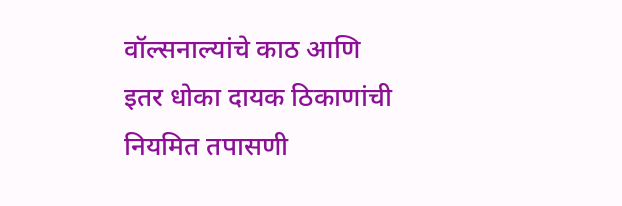वॉल्सनाल्यांचे काठ आणि इतर धोका दायक ठिकाणांची नियमित तपासणी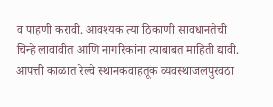व पाहणी करावी. आवश्यक त्या ठिकाणी सावधानतेची चिन्हे लावावीत आणि नागरिकांना त्याबाबत माहिती द्यावी. आपत्ती काळात रेल्वे स्थानकवाहतूक व्यवस्थाजलपुरवठा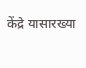केंद्रे यासारख्या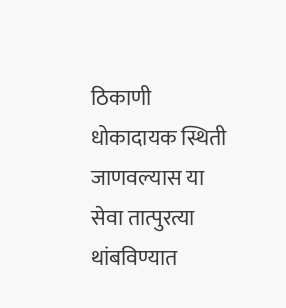ठिकाणी धोकादायक स्थिती जाणवल्यास या सेवा तात्पुरत्या थांबविण्यात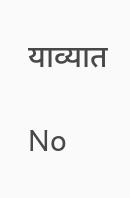याव्यात

No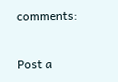comments:

Post a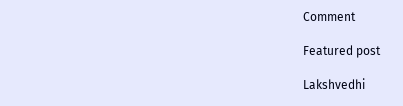Comment

Featured post

Lakshvedhi